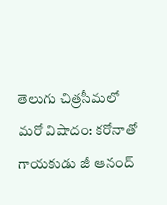తెలుగు చిత్రసీమలో మరో విషాదం: కరోనాతో గాయకుడు జీ ఆనంద్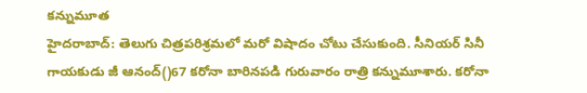కన్నుమూత
హైదరాబాద్: తెలుగు చిత్రపరిశ్రమలో మరో విషాదం చోటు చేసుకుంది. సీనియర్ సినీ గాయకుడు జీ ఆనంద్()67 కరోనా బారినపడి గురువారం రాత్రి కన్నుమూశారు. కరోనా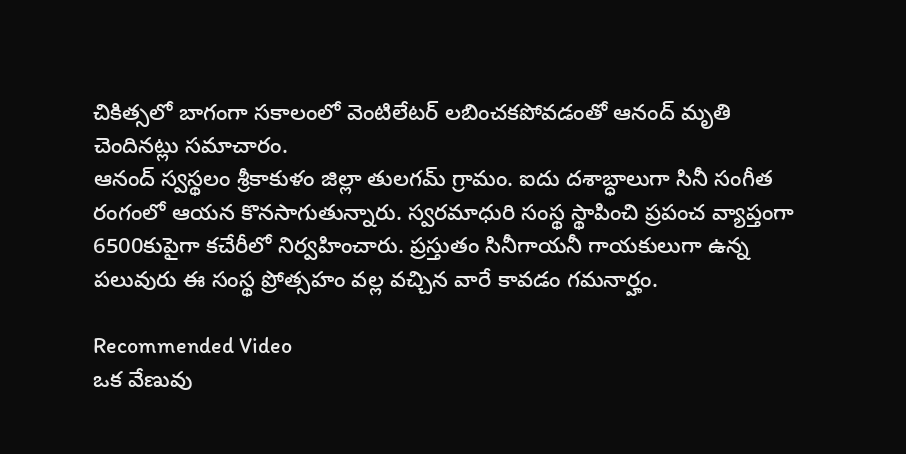చికిత్సలో బాగంగా సకాలంలో వెంటిలేటర్ లబించకపోవడంతో ఆనంద్ మృతి చెందినట్లు సమాచారం.
ఆనంద్ స్వస్థలం శ్రీకాకుళం జిల్లా తులగమ్ గ్రామం. ఐదు దశాబ్ధాలుగా సినీ సంగీత రంగంలో ఆయన కొనసాగుతున్నారు. స్వరమాధురి సంస్థ స్థాపించి ప్రపంచ వ్యాప్తంగా 6500కుపైగా కచేరీలో నిర్వహించారు. ప్రస్తుతం సినీగాయనీ గాయకులుగా ఉన్న పలువురు ఈ సంస్థ ప్రోత్సహం వల్ల వచ్చిన వారే కావడం గమనార్హం.

Recommended Video
ఒక వేణువు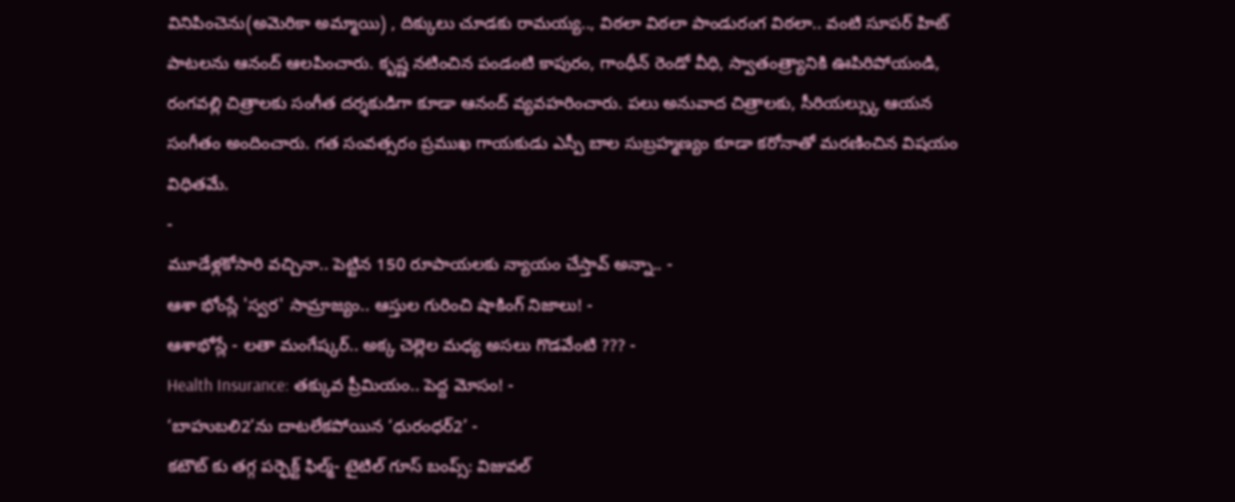వినిపించెను(అమెరికా అమ్మాయి) , దిక్కులు చూడకు రామయ్య.., విఠలా విఠలా పాండురంగ విఠలా.. వంటి సూపర్ హిట్ పాటలను ఆనంద్ ఆలపించారు. కృష్ణ నటించిన పండంటి కాపురం, గాంధీన్ రెండో వీధి, స్వాతంత్ర్యానికి ఊపిరిపోయండి, రంగవల్లి చిత్రాలకు సంగీత దర్శకుడిగా కూడా ఆనంద్ వ్యవహరించారు. పలు అనువాద చిత్రాలకు, సీరియల్స్కు ఆయన సంగీతం అందించారు. గత సంవత్సరం ప్రముఖ గాయకుడు ఎస్పీ బాల సుబ్రహ్మణ్యం కూడా కరోనాతో మరణించిన విషయం విధితమే.
-
మూడేళ్లకోసారి వచ్చినా.. పెట్టిన 150 రూపాయలకు న్యాయం చేస్తావ్ అన్నా.. -
ఆశా భోంస్లే 'స్వర' సామ్రాజ్యం.. ఆస్తుల గురించి షాకింగ్ నిజాలు! -
ఆశాభోస్లే - లతా మంగేష్కర్.. అక్క చెల్లెల మధ్య అసలు గొడవేంటి ??? -
Health Insurance: తక్కువ ప్రీమియం.. పెద్ద మోసం! -
‘బాహుబలి2’ను దాటలేకపోయిన ‘ధురంధర్2’ -
కటౌట్ కు తగ్గ పర్ఫెక్ట్ ఫిల్మ్- టైటిల్ గూస్ బంప్స్: విజువల్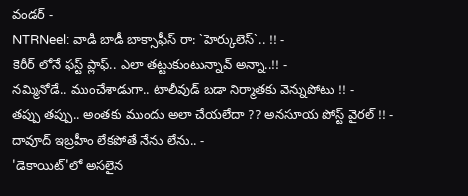వండర్ -
NTRNeel: వాడి బాడీ బాక్సాఫీస్ రా: `హెర్కులెస్`.. !! -
కెరీర్ లోనే ఫస్ట్ ప్లాఫ్.. ఎలా తట్టుకుంటున్నావ్ అన్నా..!! -
నమ్మినోడే.. ముంచేశాడుగా.. టాలీవుడ్ బడా నిర్మాతకు వెన్నుపోటు !! -
తప్పు తప్పు.. అంతకు ముందు అలా చేయలేదా ?? అనసూయ పోస్ట్ వైరల్ !! -
దావూద్ ఇబ్రహీం లేకపోతే నేను లేను.. -
'డెకాయిట్'లో అసలైన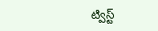ట్విస్ట్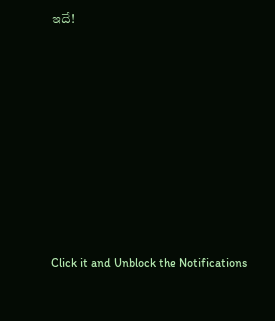ఇదే!












Click it and Unblock the Notifications